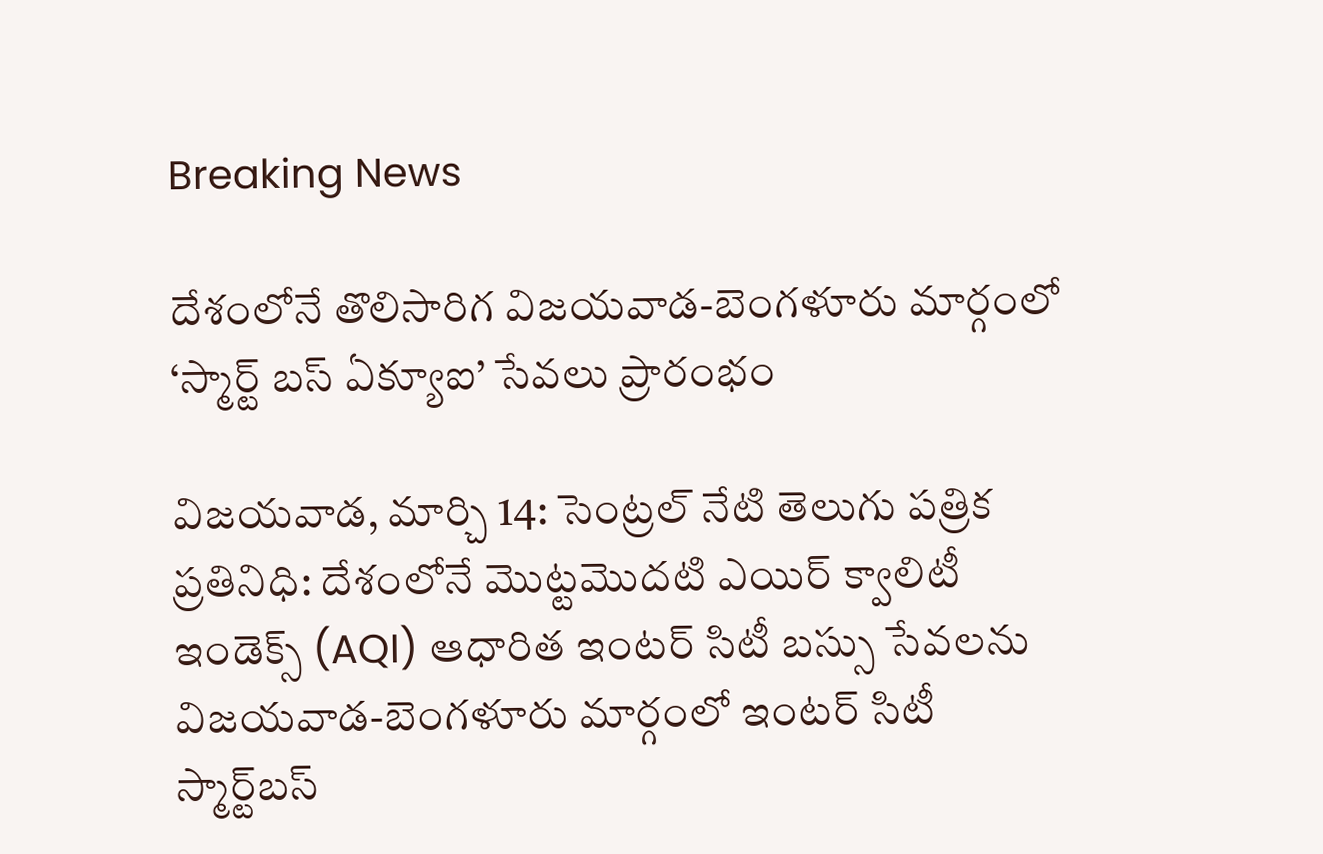Breaking News

దేశంలోనే తొలిసారిగ విజయవాడ-బెంగళూరు మార్గంలో ‘స్మార్ట్ బస్ ఏక్యూఐ’ సేవలు ప్రారంభం

విజయవాడ, మార్చి 14: సెంట్రల్ నేటి తెలుగు పత్రిక ప్రతినిధి: దేశంలోనే మొట్టమొదటి ఎయిర్ క్వాలిటీ ఇండెక్స్ (AQI) ఆధారిత ఇంటర్‌ సిటీ బస్సు సేవలను విజయవాడ-బెంగళూరు మార్గంలో ఇంటర్‌ సిటీ స్మార్ట్‌బస్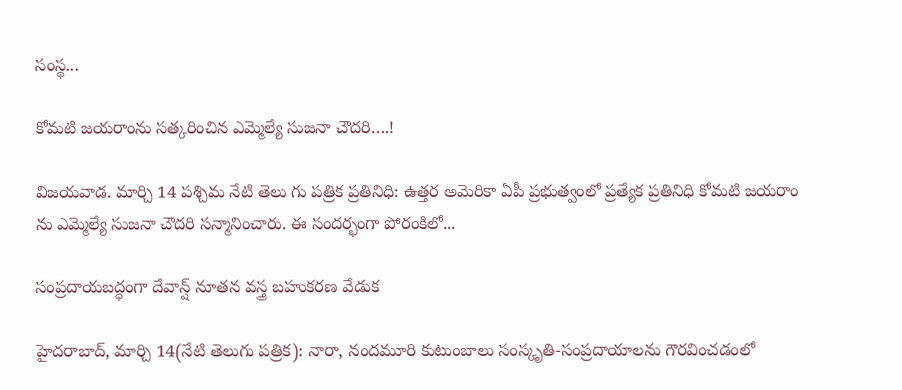సంస్థ...

కోమటి జయరాంను సత్కరించిన ఎమ్మెల్యే సుజనా చౌదరి….!

విజయవాడ. మార్చి 14 పశ్చిమ నేటి తెలు గు పత్రిక ప్రతినిధి: ఉత్తర అమెరికా ఏపీ ప్రభుత్వంలో ప్రత్యేక ప్రతినిధి కోమటి జయరాం ను ఎమ్మెల్యే సుజనా చౌదరి సన్మానించారు. ఈ సందర్భంగా పోరంకిలో...

సంప్రదాయబద్ధంగా దేవాన్ష్ నూతన వస్త్ర బహుకరణ వేడుక

హైదరాబాద్, మార్చి 14(నేటి తెలుగు పత్రిక): నారా, నందమూరి కుటుంబాలు సంస్కృతి-సంప్రదాయాలను గౌరవించడంలో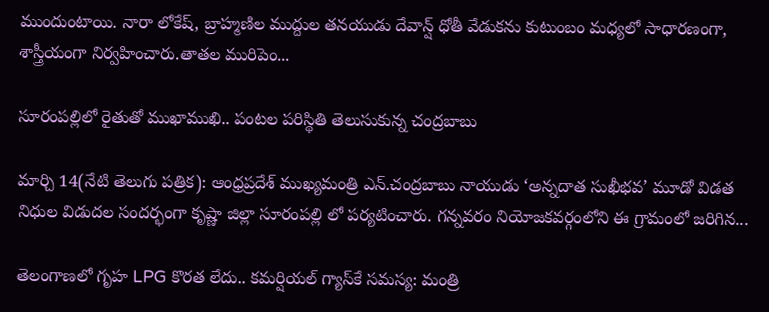ముందుంటాయి. నారా లోకేష్, బ్రాహ్మణిల ముద్దుల తనయుడు దేవాన్ష్ ధోతీ వేడుకను కుటుంబం మధ్యలో సాధారణంగా, శాస్త్రీయంగా నిర్వహించారు.తాతల మురిపెం...

సూరంపల్లిలో రైతుతో ముఖాముఖి.. పంటల పరిస్థితి తెలుసుకున్న చంద్రబాబు

మార్చి 14(నేటి తెలుగు పత్రిక): ఆంధ్రప్రదేశ్ ముఖ్యమంత్రి ఎన్.చంద్రబాబు నాయుడు ‘అన్నదాత సుఖీభవ’ మూడో విడత నిధుల విడుదల సందర్భంగా కృష్ణా జిల్లా సూరంపల్లి లో పర్యటించారు. గన్నవరం నియోజకవర్గంలోని ఈ గ్రామంలో జరిగిన...

తెలంగాణలో గృహ LPG కొరత లేదు.. కమర్షియల్ గ్యాస్‌కే సమస్య: మంత్రి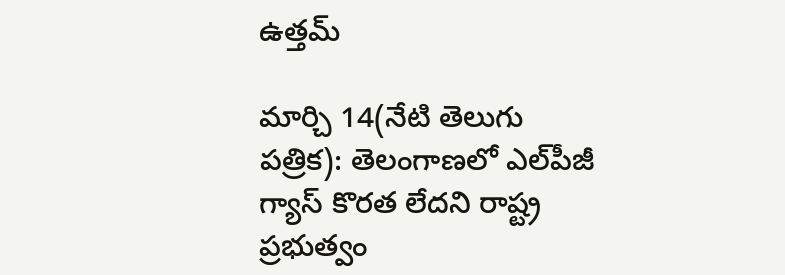ఉత్తమ్

మార్చి 14(నేటి తెలుగు పత్రిక): తెలంగాణలో ఎల్‌పీజీ గ్యాస్ కొరత లేదని రాష్ట్ర ప్రభుత్వం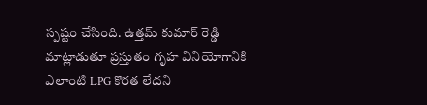స్పష్టం చేసింది. ఉత్తమ్ కుమార్ రెడ్డి మాట్లాడుతూ ప్రస్తుతం గృహ వినియోగానికి ఎలాంటి LPG కొరత లేదని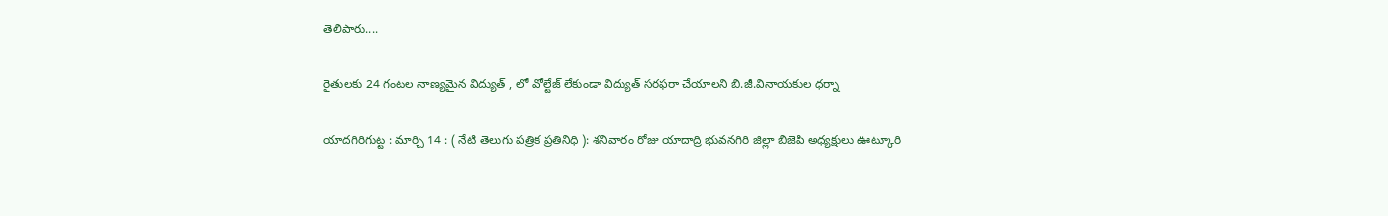తెలిపారు....

రైతులకు 24 గంటల నాణ్యమైన విద్యుత్ , లో వోల్టేజ్ లేకుండా విద్యుత్ సరఫరా చేయాలని బి.జీ.వినాయకుల ధర్నా

యాదగిరిగుట్ట : మార్చి 14 : ( నేటి తెలుగు పత్రిక ప్రతినిధి ): శనివారం రోజు యాదాద్రి భువనగిరి జిల్లా బిజెపి అధ్యక్షులు ఊట్కూరి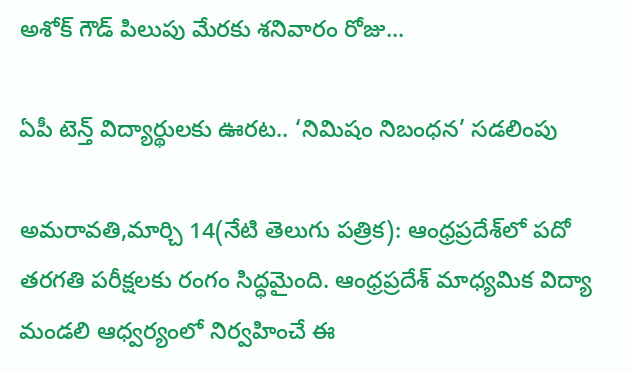అశోక్ గౌడ్ పిలుపు మేరకు శనివారం రోజు...

ఏపీ టెన్త్ విద్యార్థులకు ఊరట.. ‘నిమిషం నిబంధన’ సడలింపు

అమరావతి,మార్చి 14(నేటి తెలుగు పత్రిక): ఆంధ్రప్రదేశ్‌లో పదో తరగతి పరీక్షలకు రంగం సిద్ధమైంది. ఆంధ్రప్రదేశ్ మాధ్యమిక విద్యా మండలి ఆధ్వర్యంలో నిర్వహించే ఈ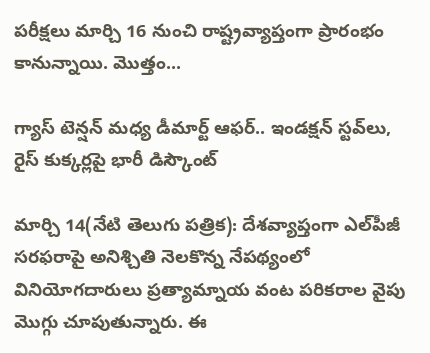పరీక్షలు మార్చి 16 నుంచి రాష్ట్రవ్యాప్తంగా ప్రారంభం కానున్నాయి. మొత్తం...

గ్యాస్ టెన్షన్ మధ్య డీమార్ట్ ఆఫర్.. ఇండక్షన్ స్టవ్‌లు, రైస్ కుక్కర్లపై భారీ డిస్కౌంట్

మార్చి 14(నేటి తెలుగు పత్రిక): దేశవ్యాప్తంగా ఎల్‌పీజీ సరఫరాపై అనిశ్చితి నెలకొన్న నేపథ్యంలో వినియోగదారులు ప్రత్యామ్నాయ వంట పరికరాల వైపు మొగ్గు చూపుతున్నారు. ఈ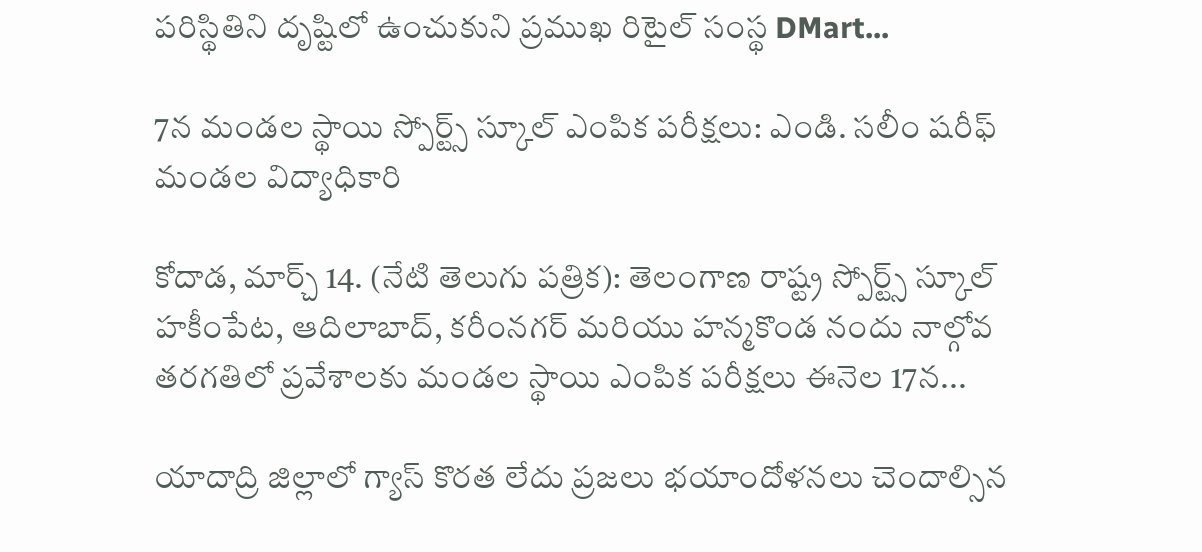పరిస్థితిని దృష్టిలో ఉంచుకుని ప్రముఖ రిటైల్ సంస్థ DMart...

7న మండల స్థాయి స్పోర్ట్స్ స్కూల్ ఎంపిక పరీక్షలు: ఎండి. సలీం షరీఫ్ మండల విద్యాధికారి

కోదాడ, మార్చ్ 14. (నేటి తెలుగు పత్రిక): తెలంగాణ రాష్ట్ర స్పోర్ట్స్ స్కూల్ హకీంపేట, ఆదిలాబాద్, కరీంనగర్ మరియు హన్మకొండ నందు నాల్గోవ తరగతిలో ప్రవేశాలకు మండల స్థాయి ఎంపిక పరీక్షలు ఈనెల 17న...

యాదాద్రి జిల్లాలో గ్యాస్ కొరత లేదు ప్రజలు భయాందోళనలు చెందాల్సిన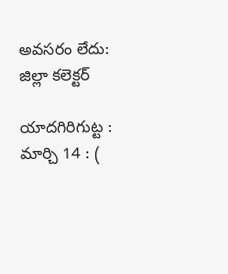అవసరం లేదు: జిల్లా కలెక్టర్

యాదగిరిగుట్ట : మార్చి 14 : (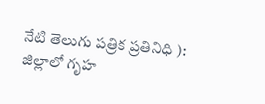నేటి తెలుగు పత్రిక ప్రతినిధి ): జిల్లాలో గృహ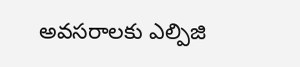అవసరాలకు ఎల్పిజి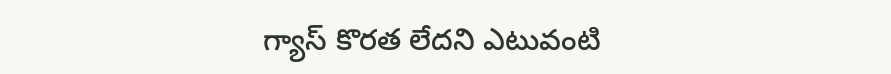గ్యాస్ కొరత లేదని ఎటువంటి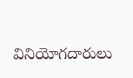వినియోగదారులు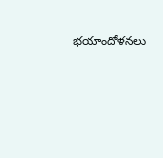భయాందోళనలు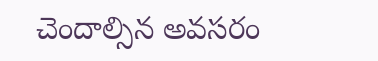చెందాల్సిన అవసరం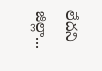లేదని జిల్లా...